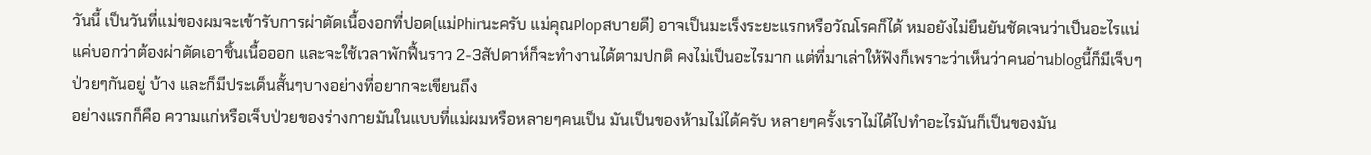วันนี้ เป็นวันที่แม่ของผมจะเข้ารับการผ่าตัดเนื้องอกที่ปอด(แม่Phirนะครับ แม่คุณPlopสบายดี) อาจเป็นมะเร็งระยะแรกหรือวัณโรคก็ได้ หมอยังไม่ยืนยันชัดเจนว่าเป็นอะไรแน่ แค่บอกว่าต้องผ่าตัดเอาชิ้นเนื้อออก และจะใช้เวลาพักฟื้นราว 2-3สัปดาห์ก็จะทำงานได้ตามปกติ คงไม่เป็นอะไรมาก แต่ที่มาเล่าให้ฟังก็เพราะว่าเห็นว่าคนอ่านblogนี้ก็มีเจ็บๆป่วยๆกันอยู่ บ้าง และก็มีประเด็นสั้นๆบางอย่างที่อยากจะเขียนถึง
อย่างแรกก็คือ ความแก่หรือเจ็บป่วยของร่างกายมันในแบบที่แม่ผมหรือหลายๆคนเป็น มันเป็นของห้ามไม่ได้ครับ หลายๆครั้งเราไม่ได้ไปทำอะไรมันก็เป็นของมัน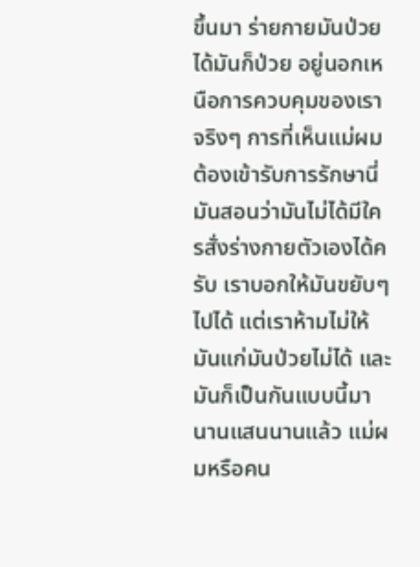ขึ้นมา ร่ายกายมันป่วยได้มันก็ป่วย อยู่นอกเหนือการควบคุมของเราจริงๆ การที่เห็นแม่ผมต้องเข้ารับการรักษานี่มันสอนว่ามันไม่ได้มีใครสั่งร่างกายตัวเองได้ครับ เราบอกให้มันขยับๆไปได้ แต่เราห้ามไม่ให้มันแก่มันป่วยไม่ได้ และมันก็เป็นกันแบบนี้มานานแสนนานแล้ว แม่ผมหรือคน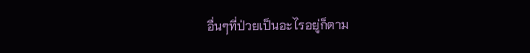อื่นๆที่ป่วยเป็นอะไรอยู่ก็ตาม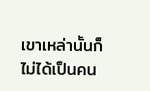เขาเหล่านั้นก็ไม่ได้เป็นคน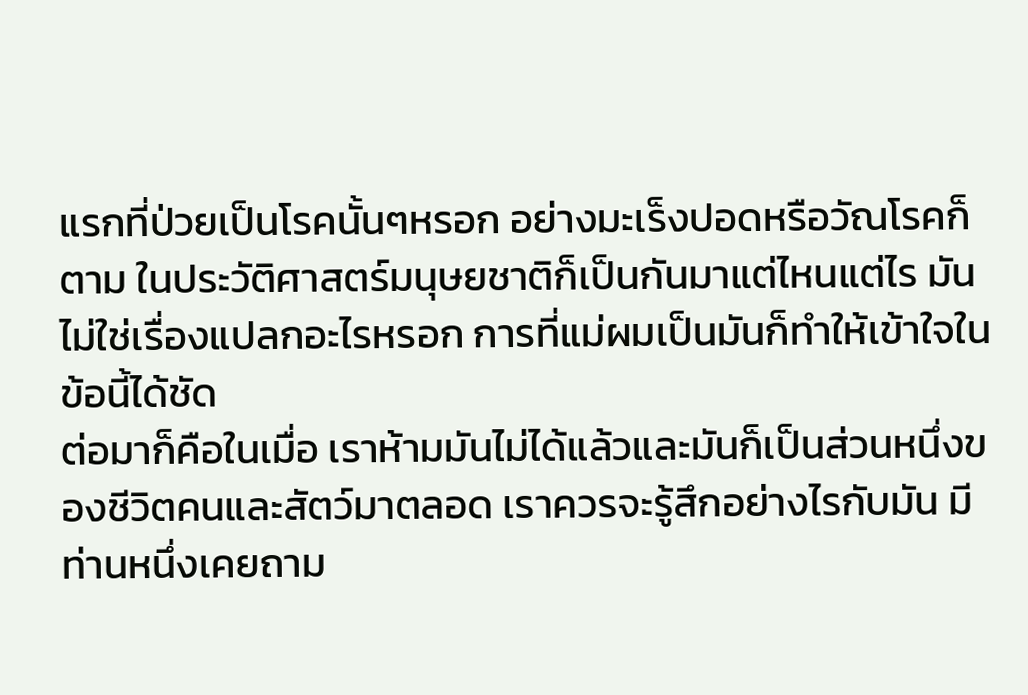แรกที่ป่วยเป็นโรคนั้นๆหรอก อย่างมะเร็งปอดหรือวัณโรคก็ตาม ในประวัติศาสตร์มนุษยชาติก็เป็นกันมาแต่ไหนแต่ไร มันไม่ใช่เรื่องแปลกอะไรหรอก การที่แม่ผมเป็นมันก็ทำให้เข้าใจในข้อนี้ได้ชัด
ต่อมาก็คือในเมื่อ เราห้ามมันไม่ได้แล้วและมันก็เป็นส่วนหนึ่งของชีวิตคนและสัตว์มาตลอด เราควรจะรู้สึกอย่างไรกับมัน มีท่านหนึ่งเคยถาม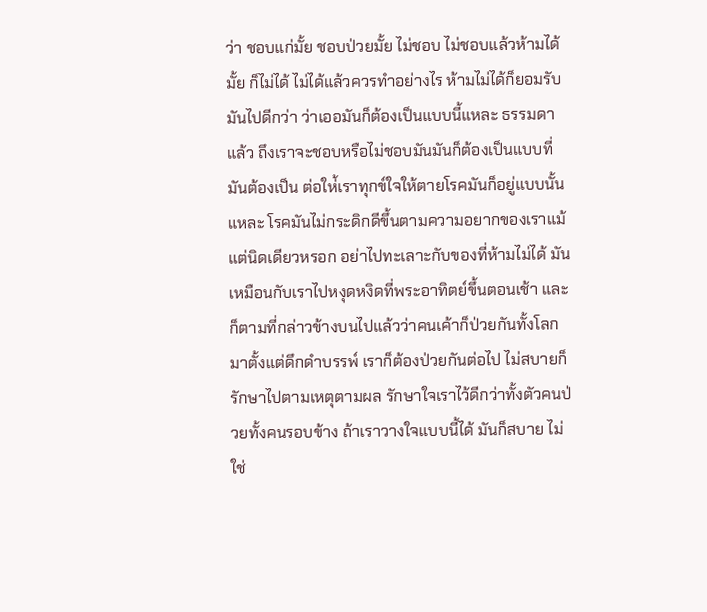ว่า ชอบแก่มั้ย ชอบป่วยมั้ย ไม่ชอบ ไม่ชอบแล้วห้ามได้มั้ย ก็ไม่ได้ ไม่ได้แล้วควรทำอย่างไร ห้ามไม่ได้ก็ยอมรับมันไปดีกว่า ว่าเออมันก็ต้องเป็นแบบนี้แหละ ธรรมดาแล้ว ถึงเราจะชอบหรือไม่ชอบมันมันก็ต้องเป็นแบบที่มันต้องเป็น ต่อให่้เราทุกข์ใจให้ตายโรคมันก็อยู่แบบนั้นแหละ โรคมันไม่กระดิกดีขึ้นตามความอยากของเราแม้แต่นิดเดียวหรอก อย่าไปทะเลาะกับของที่ห้ามไม่ได้ มันเหมือนกับเราไปหงุดหงิดที่พระอาทิตย์ขึ้นตอนเช้า และก็ตามที่กล่าวข้างบนไปแล้วว่าคนเค้าก็ป่วยกันทั้งโลกมาตั้งแต่ดึกดำบรรพ์ เราก็ต้องป่วยกันต่อไป ไม่สบายก็รักษาไปตามเหตุตามผล รักษาใจเราไว้ดีกว่าทั้งตัวคนป่วยทั้งคนรอบข้าง ถ้าเราวางใจแบบนี้ได้ มันก็สบาย ไม่ใช่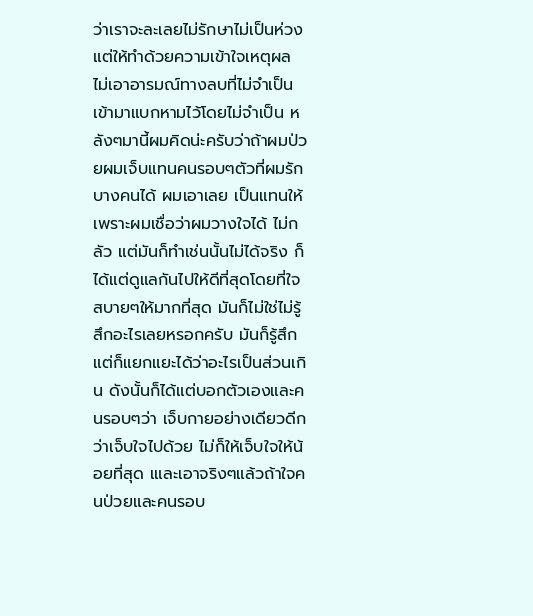ว่าเราจะละเลยไม่รักษาไม่เป็นห่วง แต่ให้ทำด้วยความเข้าใจเหตุผล ไม่เอาอารมณ์ทางลบที่ไม่จำเป็นเข้ามาแบกหามไว้โดยไม่จำเป็น หลังๆมานี้ผมคิดน่ะครับว่าถ้าผมป่วยผมเจ็บแทนคนรอบๆตัวที่ผมรักบางคนได้ ผมเอาเลย เป็นแทนให้ เพราะผมเชื่อว่าผมวางใจได้ ไม่กลัว แต่มันก็ทำเช่นนั้นไม่ได้จริง ก็ได้แต่ดูแลกันไปให้ดีที่สุดโดยที่ใจสบายๆให้มากที่สุด มันก็ไม่ใช่ไม่รู้สึกอะไรเลยหรอกครับ มันก็รู้สึก แต่ก็แยกแยะได้ว่าอะไรเป็นส่วนเกิน ดังนั้นก็ได้แต่บอกตัวเองและคนรอบๆว่า เจ็บกายอย่างเดียวดีกว่าเจ็บใจไปด้วย ไม่ก็ให้เจ็บใจให้น้อยที่สุด เและเอาจริงๆแล้วถ้าใจคนป่วยและคนรอบ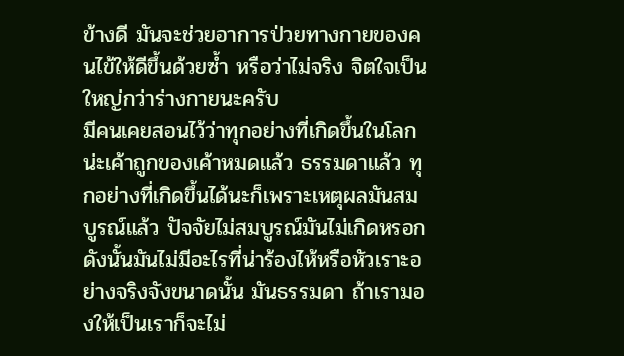ข้างดี มันจะช่วยอาการป่วยทางกายของคนไข้ให้ดีขึ้นด้วยซ้ำ หรือว่าไม่จริง จิตใจเป็นใหญ่กว่าร่างกายนะครับ
มีคนเคยสอนไว้ว่าทุกอย่างที่เกิดขึ้นในโลกน่ะเค้าถูกของเค้าหมดแล้ว ธรรมดาแล้ว ทุกอย่างที่เกิดขึ้นได้นะก็เพราะเหตุผลมันสมบูรณ์แล้ว ปัจจัยไม่สมบูรณ์มันไม่เกิดหรอก ดังนั้นมันไม่มีอะไรที่น่าร้องไห้หรือหัวเราะอย่างจริงจังขนาดนั้น มันธรรมดา ถ้าเรามองให้เป็นเราก็จะไม่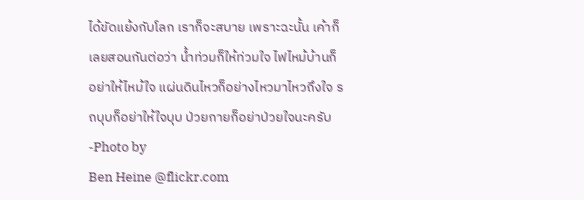ได้ขัดแย้งกับโลก เราก็จะสบาย เพราะฉะนั้น เค้าก็เลยสอนกันต่อว่า น้ำท่วมก็ให้ท่วมใจ ไฟไหม้บ้านก็อย่าให้ไหม้ใจ แผ่นดินไหวก็อย่างไหวมาไหวถึงใจ รถบุบก็อย่าให้ใจบุบ ป่วยกายก็อย่าป่วยใจนะครับ
-Photo by
Ben Heine @flickr.com